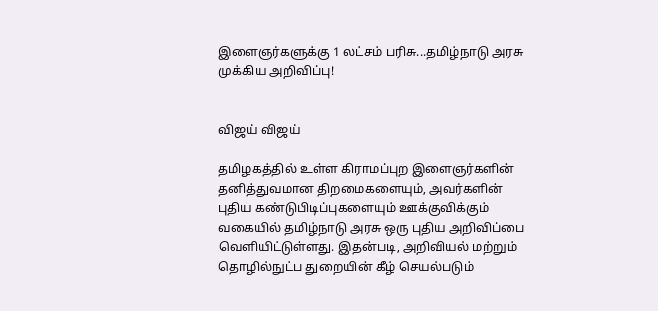இளைஞர்களுக்கு 1 லட்சம் பரிசு...தமிழ்நாடு அரசு முக்கிய அறிவிப்பு!


விஜய் விஜய்

தமிழகத்தில் உள்ள கிராமப்புற இளைஞர்களின் தனித்துவமான திறமைகளையும், அவர்களின் புதிய கண்டுபிடிப்புகளையும் ஊக்குவிக்கும் வகையில் தமிழ்நாடு அரசு ஒரு புதிய அறிவிப்பை வெளியிட்டுள்ளது. இதன்படி, அறிவியல் மற்றும் தொழில்நுட்ப துறையின் கீழ் செயல்படும்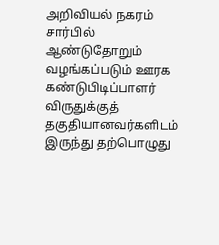அறிவியல் நகரம் சார்பில் ஆண்டுதோறும் வழங்கப்படும் ஊரக கண்டுபிடிப்பாளர் விருதுக்குத் தகுதியானவர்களிடம் இருந்து தற்பொழுது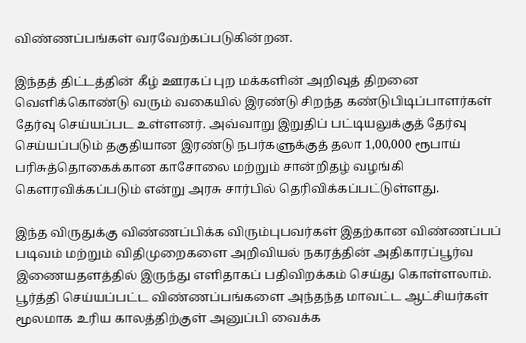விண்ணப்பங்கள் வரவேற்கப்படுகின்றன.

இந்தத் திட்டத்தின் கீழ் ஊரகப் புற மக்களின் அறிவுத் திறனை வெளிக்கொண்டு வரும் வகையில் இரண்டு சிறந்த கண்டுபிடிப்பாளர்கள் தேர்வு செய்யப்பட உள்ளனர். அவ்வாறு இறுதிப் பட்டியலுக்குத் தேர்வு செய்யப்படும் தகுதியான இரண்டு நபர்களுக்குத் தலா 1,00,000 ரூபாய் பரிசுத்தொகைக்கான காசோலை மற்றும் சான்றிதழ் வழங்கி கௌரவிக்கப்படும் என்று அரசு சார்பில் தெரிவிக்கப்பட்டுள்ளது.

இந்த விருதுக்கு விண்ணப்பிக்க விரும்புபவர்கள் இதற்கான விண்ணப்பப் படிவம் மற்றும் விதிமுறைகளை அறிவியல் நகரத்தின் அதிகாரப்பூர்வ இணையதளத்தில் இருந்து எளிதாகப் பதிவிறக்கம் செய்து கொள்ளலாம். பூர்த்தி செய்யப்பட்ட விண்ணப்பங்களை அந்தந்த மாவட்ட ஆட்சியர்கள் மூலமாக உரிய காலத்திற்குள் அனுப்பி வைக்க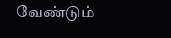வேண்டும்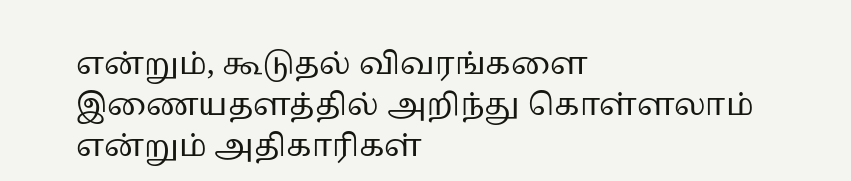என்றும், கூடுதல் விவரங்களை இணையதளத்தில் அறிந்து கொள்ளலாம் என்றும் அதிகாரிகள்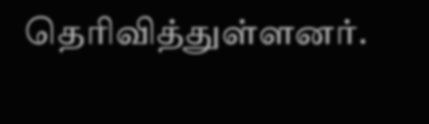தெரிவித்துள்ளனர்.